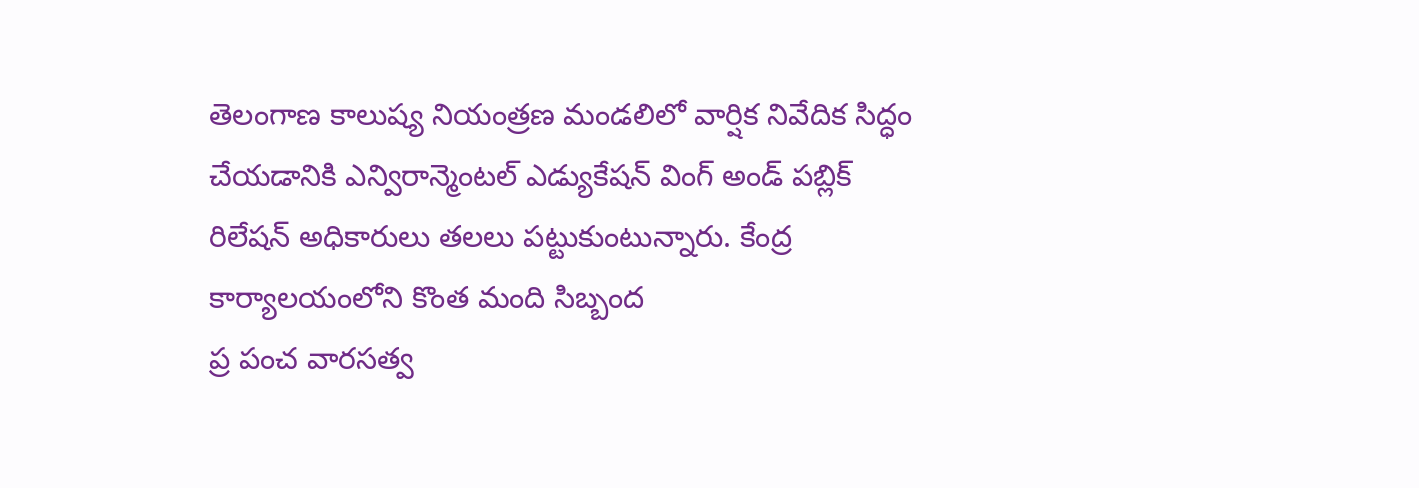తెలంగాణ కాలుష్య నియంత్రణ మండలిలో వార్షిక నివేదిక సిద్ధం చేయడానికి ఎన్విరాన్మెంటల్ ఎడ్యుకేషన్ వింగ్ అండ్ పబ్లిక్ రిలేషన్ అధికారులు తలలు పట్టుకుంటున్నారు. కేంద్ర కార్యాలయంలోని కొంత మంది సిబ్బంద
ప్ర పంచ వారసత్వ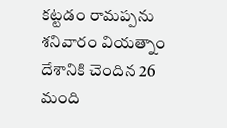కట్టడం రామప్పను శనివారం వియత్నాం దేశానికి చెందిన 26 మంది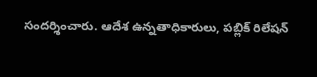సందర్శించారు. ఆదేశ ఉన్నతాధికారులు, పబ్లిక్ రిలేషన్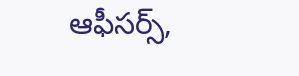ఆఫీసర్స్,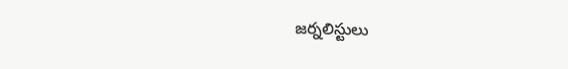జర్నలిస్టులు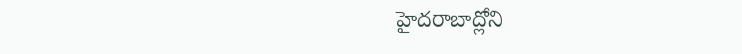హైదరాబాద్లోని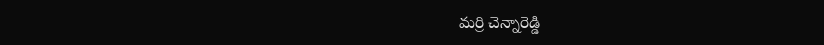మర్రి చెన్నారెడ్డి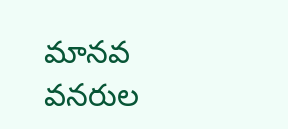మానవ వనరుల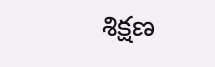శిక్షణ